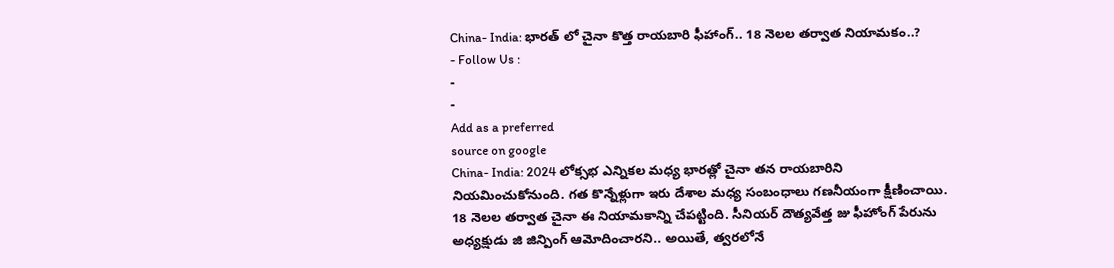China- India: భారత్ లో చైనా కొత్త రాయబారి ఫీహాంగ్.. 18 నెలల తర్వాత నియామకం..?
- Follow Us :
-
-
Add as a preferred
source on google
China- India: 2024 లోక్సభ ఎన్నికల మధ్య భారత్లో చైనా తన రాయబారిని నియమించుకోనుంది. గత కొన్నేళ్లుగా ఇరు దేశాల మధ్య సంబంధాలు గణనీయంగా క్షీణించాయి. 18 నెలల తర్వాత చైనా ఈ నియామకాన్ని చేపట్టింది. సీనియర్ దౌత్యవేత్త జు ఫీహోంగ్ పేరును అధ్యక్షుడు జి జిన్పింగ్ ఆమోదించారని.. అయితే, త్వరలోనే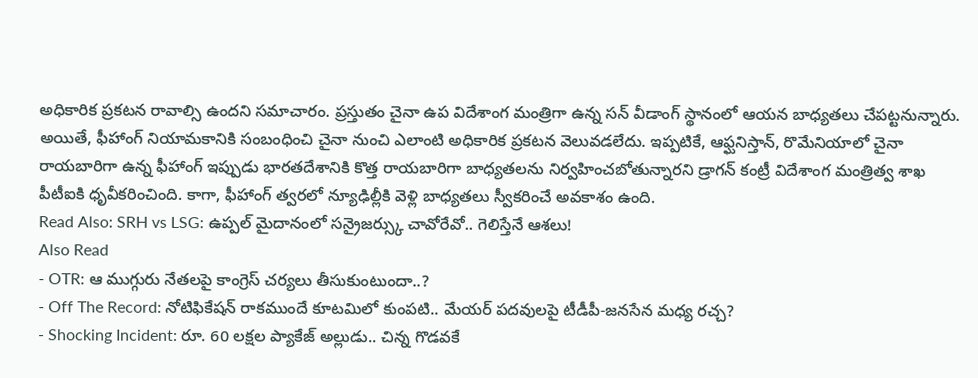అధికారిక ప్రకటన రావాల్సి ఉందని సమాచారం. ప్రస్తుతం చైనా ఉప విదేశాంగ మంత్రిగా ఉన్న సన్ వీడాంగ్ స్థానంలో ఆయన బాధ్యతలు చేపట్టనున్నారు. అయితే, ఫీహాంగ్ నియామకానికి సంబంధించి చైనా నుంచి ఎలాంటి అధికారిక ప్రకటన వెలువడలేదు. ఇప్పటికే, ఆఫ్ఘనిస్తాన్, రొమేనియాలో చైనా రాయబారిగా ఉన్న ఫీహాంగ్ ఇప్పుడు భారతదేశానికి కొత్త రాయబారిగా బాధ్యతలను నిర్వహించబోతున్నారని డ్రాగన్ కంట్రీ విదేశాంగ మంత్రిత్వ శాఖ పీటీఐకి ధృవీకరించింది. కాగా, ఫీహాంగ్ త్వరలో న్యూఢిల్లీకి వెళ్లి బాధ్యతలు స్వీకరించే అవకాశం ఉంది.
Read Also: SRH vs LSG: ఉప్పల్ మైదానంలో సన్రైజర్స్కు చావోరేవో.. గెలిస్తేనే ఆశలు!
Also Read
- OTR: ఆ ముగ్గురు నేతలపై కాంగ్రెస్ చర్యలు తీసుకుంటుందా..?
- Off The Record: నోటిఫికేషన్ రాకముందే కూటమిలో కుంపటి.. మేయర్ పదవులపై టీడీపీ-జనసేన మధ్య రచ్చ?
- Shocking Incident: రూ. 60 లక్షల ప్యాకేజ్ అల్లుడు.. చిన్న గొడవకే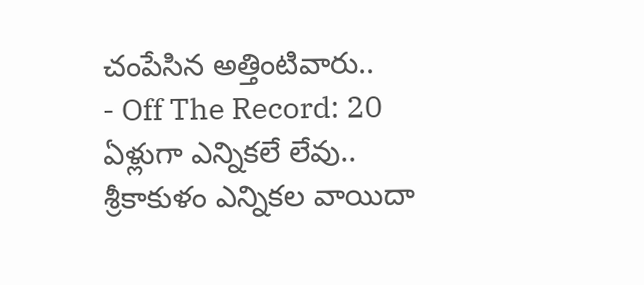చంపేసిన అత్తింటివారు..
- Off The Record: 20 ఏళ్లుగా ఎన్నికలే లేవు.. శ్రీకాకుళం ఎన్నికల వాయిదా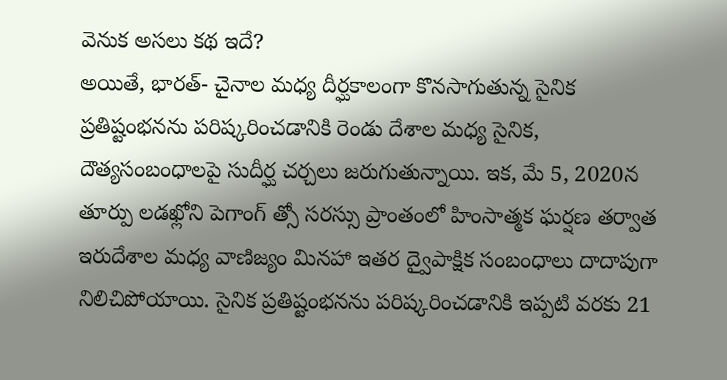వెనుక అసలు కథ ఇదే?
అయితే, భారత్- చైనాల మధ్య దీర్ఘకాలంగా కొనసాగుతున్న సైనిక ప్రతిష్టంభనను పరిష్కరించడానికి రెండు దేశాల మధ్య సైనిక, దౌత్యసంబంధాలపై సుదీర్ఘ చర్చలు జరుగుతున్నాయి. ఇక, మే 5, 2020న తూర్పు లడఖ్లోని పెగాంగ్ త్సో సరస్సు ప్రాంతంలో హింసాత్మక ఘర్షణ తర్వాత ఇరుదేశాల మధ్య వాణిజ్యం మినహా ఇతర ద్వైపాక్షిక సంబంధాలు దాదాపుగా నిలిచిపోయాయి. సైనిక ప్రతిష్టంభనను పరిష్కరించడానికి ఇప్పటి వరకు 21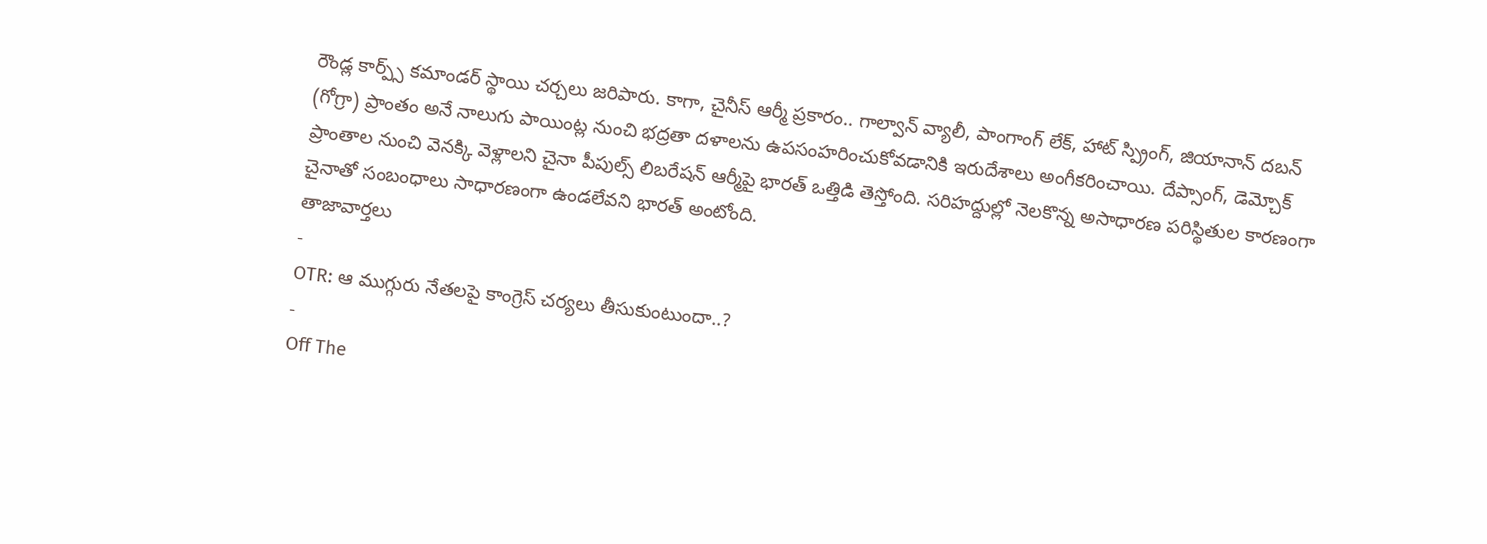రౌండ్ల కార్ప్స్ కమాండర్ స్థాయి చర్చలు జరిపారు. కాగా, చైనీస్ ఆర్మీ ప్రకారం.. గాల్వాన్ వ్యాలీ, పాంగాంగ్ లేక్, హాట్ స్ప్రింగ్, జియానాన్ దబన్ (గోగ్రా) ప్రాంతం అనే నాలుగు పాయింట్ల నుంచి భద్రతా దళాలను ఉపసంహరించుకోవడానికి ఇరుదేశాలు అంగీకరించాయి. దేప్సాంగ్, డెమ్చోక్ ప్రాంతాల నుంచి వెనక్కి వెళ్లాలని చైనా పీపుల్స్ లిబరేషన్ ఆర్మీపై భారత్ ఒత్తిడి తెస్తోంది. సరిహద్దుల్లో నెలకొన్న అసాధారణ పరిస్థితుల కారణంగా చైనాతో సంబంధాలు సాధారణంగా ఉండలేవని భారత్ అంటోంది.
తాజావార్తలు
-
OTR: ఆ ముగ్గురు నేతలపై కాంగ్రెస్ చర్యలు తీసుకుంటుందా..?
-
Off The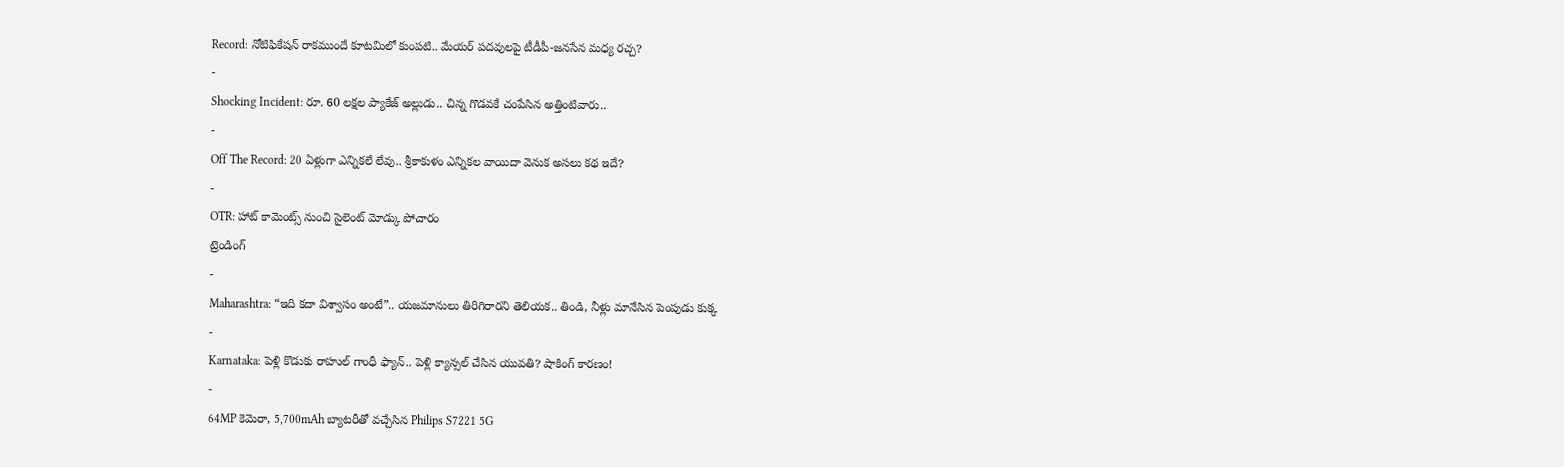Record: నోటిఫికేషన్ రాకముందే కూటమిలో కుంపటి.. మేయర్ పదవులపై టీడీపీ-జనసేన మధ్య రచ్చ?
-
Shocking Incident: రూ. 60 లక్షల ప్యాకేజ్ అల్లుడు.. చిన్న గొడవకే చంపేసిన అత్తింటివారు..
-
Off The Record: 20 ఏళ్లుగా ఎన్నికలే లేవు.. శ్రీకాకుళం ఎన్నికల వాయిదా వెనుక అసలు కథ ఇదే?
-
OTR: హాట్ కామెంట్స్ నుంచి సైలెంట్ మోడ్కు పోచారం
ట్రెండింగ్
-
Maharashtra: “ఇది కదా విశ్వాసం అంటే”.. యజమానులు తిరిగిరారని తెలియక.. తిండి, నీళ్లు మానేసిన పెంపుడు కుక్క
-
Karnataka: పెళ్లి కొడుకు రాహుల్ గాంధీ ఫ్యాన్.. పెళ్లి క్యాన్సల్ చేసిన యువతి? షాకింగ్ కారణం!
-
64MP కెమెరా, 5,700mAh బ్యాటరీతో వచ్చేసిన Philips S7221 5G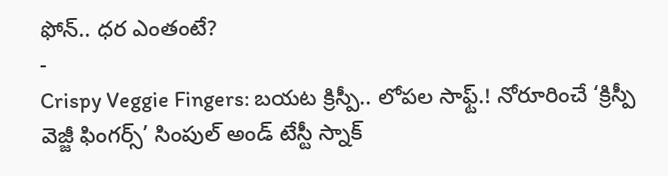ఫోన్.. ధర ఎంతంటే?
-
Crispy Veggie Fingers: బయట క్రిస్పీ.. లోపల సాఫ్ట్.! నోరూరించే ‘క్రిస్పీ వెజ్జీ ఫింగర్స్’ సింపుల్ అండ్ టేస్టీ స్నాక్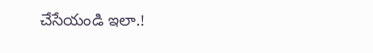చేసేయండి ఇలా.!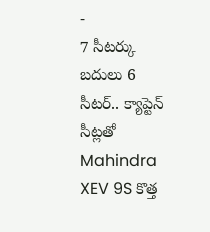-
7 సీటర్కు బదులు 6 సీటర్.. క్యాప్టెన్ సీట్లతో Mahindra XEV 9S కొత్త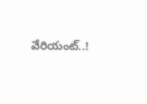వేరియంట్..!